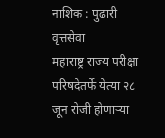नाशिक : पुढारी वृत्तसेवा
महाराष्ट्र राज्य परीक्षा परिषदेतर्फे येत्या २८ जून रोजी होणाऱ्या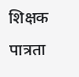शिक्षक पात्रता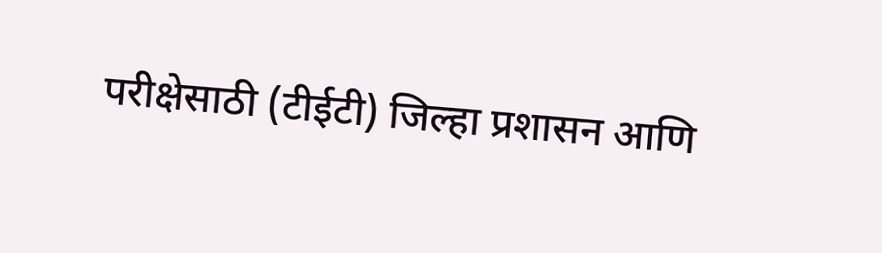परीक्षेसाठी (टीईटी) जिल्हा प्रशासन आणि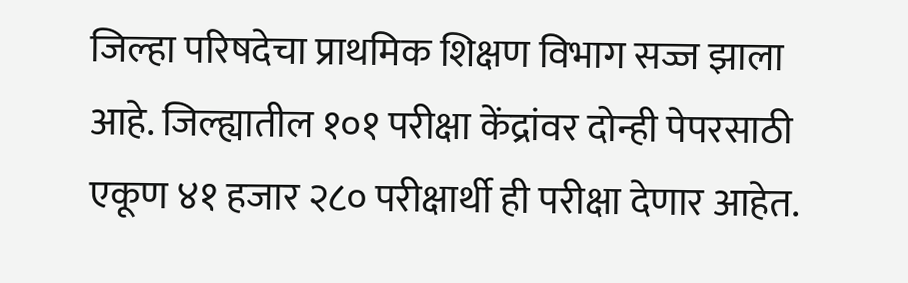जिल्हा परिषदेचा प्राथमिक शिक्षण विभाग सज्ज झाला आहे. जिल्ह्यातील १०१ परीक्षा केंद्रांवर दोन्ही पेपरसाठी एकूण ४१ हजार २८० परीक्षार्थी ही परीक्षा देणार आहेत.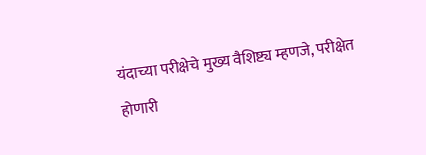यंदाच्या परीक्षेचे मुख्य वैशिष्ट्य म्हणजे, परीक्षेत होणारी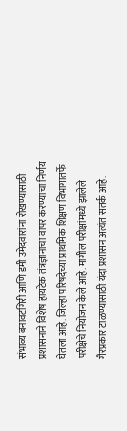संभाव्य बनावटगिरी आणि डमी उमेदवारांना रोखण्यासाठी प्रशासनाने विशेष हायटेक तंत्रज्ञानाचा वापर करण्याचा निर्णय घेतला आहे. जिल्हा परिषदेच्या प्राथमिक शिक्षण विभागातर्फे परीक्षेचे नियोजन केले आहे. मागील परीक्षांमध्ये झालेले गैरप्रकार टाळण्यासाठी यंदा प्रशासन अत्यंत सतर्क आहे.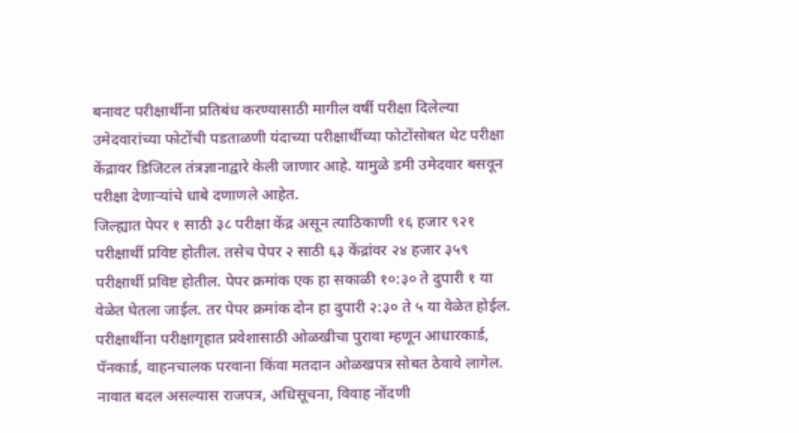बनावट परीक्षार्थीना प्रतिबंध करण्यासाठी मागील वर्षी परीक्षा दिलेल्या उमेदवारांच्या फोटोंची पडताळणी यंदाच्या परीक्षार्थीच्या फोटोंसोबत थेट परीक्षा केंद्रावर डिजिटल तंत्रज्ञानाद्वारे केली जाणार आहे. यामुळे डमी उमेदवार बसवून परीक्षा देणाऱ्यांचे धाबे दणाणले आहेत.
जिल्ह्यात पेपर १ साठी ३८ परीक्षा केंद्र असून त्याठिकाणी १६ हजार ९२१ परीक्षार्थी प्रविष्ट होतील. तसेच पेपर २ साठी ६३ केंद्रांवर २४ हजार ३५९ परीक्षार्थी प्रविष्ट होतील. पेपर क्रमांक एक हा सकाळी १०:३० ते दुपारी १ या वेळेत घेतला जाईल. तर पेपर क्रमांक दोन हा दुपारी २:३० ते ५ या वेळेत होईल.
परीक्षार्थीना परीक्षागृहात प्रवेशासाठी ओळखीचा पुरावा म्हणून आधारकार्ड, पॅनकार्ड, वाहनचालक परवाना किंवा मतदान ओळखपत्र सोबत ठेवावे लागेल. नावात बदल असल्यास राजपत्र, अधिसूचना, विवाह नोंदणी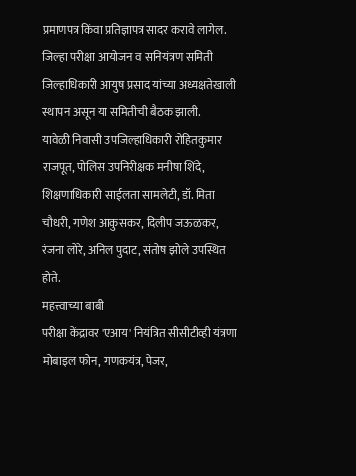प्रमाणपत्र किंवा प्रतिज्ञापत्र सादर करावे लागेल. जिल्हा परीक्षा आयोजन व सनियंत्रण समिती जिल्हाधिकारी आयुष प्रसाद यांच्या अध्यक्षतेखाली स्थापन असून या समितीची बैठक झाली.
यावेळी निवासी उपजिल्हाधिकारी रोहितकुमार राजपूत, पोलिस उपनिरीक्षक मनीषा शिंदे, शिक्षणाधिकारी साईलता सामलेटी, डॉ. मिता चौधरी, गणेश आकुसकर, दिलीप जऊळकर, रंजना लोरे, अनिल पुदाट, संतोष झोले उपस्थित होते.
महत्त्वाच्या बाबी
परीक्षा केंद्रावर 'एआय' नियंत्रित सीसीटीव्ही यंत्रणा मोबाइल फोन, गणकयंत्र, पेजर,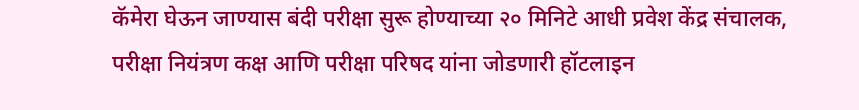कॅमेरा घेऊन जाण्यास बंदी परीक्षा सुरू होण्याच्या २० मिनिटे आधी प्रवेश केंद्र संचालक, परीक्षा नियंत्रण कक्ष आणि परीक्षा परिषद यांना जोडणारी हॉटलाइन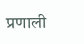प्रणाली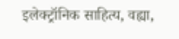इलेक्ट्रॉनिक साहित्य, वह्या,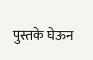पुस्तके घेऊन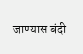जाण्यास बंदी